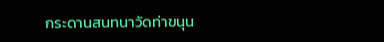กระดานสนทนาวัดท่าขนุน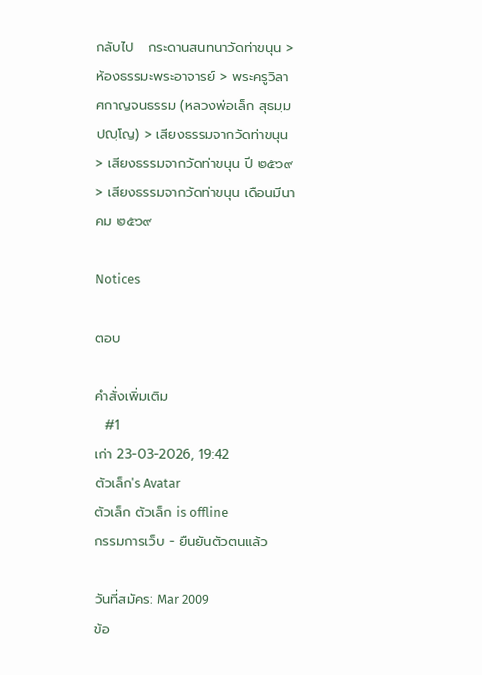กลับไป   กระดานสนทนาวัดท่าขนุน > ห้องธรรมะพระอาจารย์ > พระครูวิลาศกาญจนธรรม (หลวงพ่อเล็ก สุธมฺมปญฺโญ) > เสียงธรรมจากวัดท่าขนุน > เสียงธรรมจากวัดท่าขนุน ปี ๒๕๖๙ > เสียงธรรมจากวัดท่าขนุน เดือนมีนาคม ๒๕๖๙

Notices

ตอบ

คำสั่งเพิ่มเติม
  #1
เก่า 23-03-2026, 19:42
ตัวเล็ก's Avatar
ตัวเล็ก ตัวเล็ก is offline
กรรมการเว็บ - ยืนยันตัวตนแล้ว

วันที่สมัคร: Mar 2009
ข้อ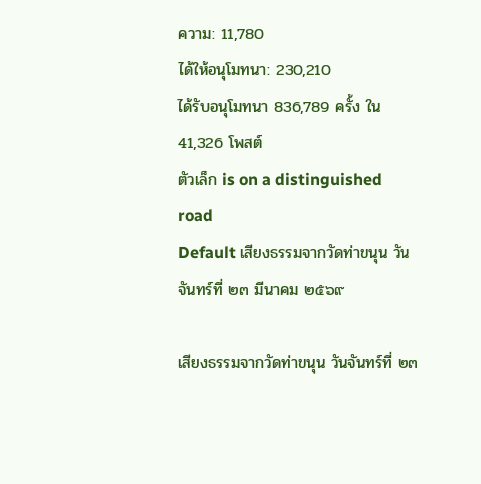ความ: 11,780
ได้ให้อนุโมทนา: 230,210
ได้รับอนุโมทนา 836,789 ครั้ง ใน 41,326 โพสต์
ตัวเล็ก is on a distinguished road
Default เสียงธรรมจากวัดท่าขนุน วันจันทร์ที่ ๒๓ มีนาคม ๒๕๖๙

เสียงธรรมจากวัดท่าขนุน วันจันทร์ที่ ๒๓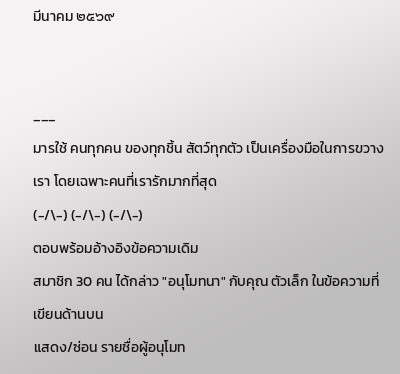มีนาคม ๒๕๖๙


___
มารใช้ คนทุกคน ของทุกชิ้น สัตว์ทุกตัว เป็นเครื่องมือในการขวางเรา โดยเฉพาะคนที่เรารักมากที่สุด
(-/\-) (-/\-) (-/\-)
ตอบพร้อมอ้างอิงข้อความเดิม
สมาชิก 30 คน ได้กล่าว "อนุโมทนา" กับคุณ ตัวเล็ก ในข้อความที่เขียนด้านบน
แสดง/ซ่อน รายชื่อผู้อนุโมท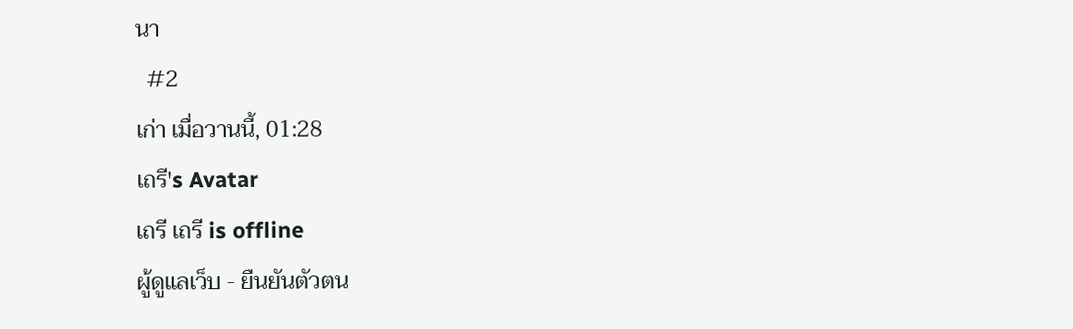นา
  #2
เก่า เมื่อวานนี้, 01:28
เถรี's Avatar
เถรี เถรี is offline
ผู้ดูแลเว็บ - ยืนยันตัวตน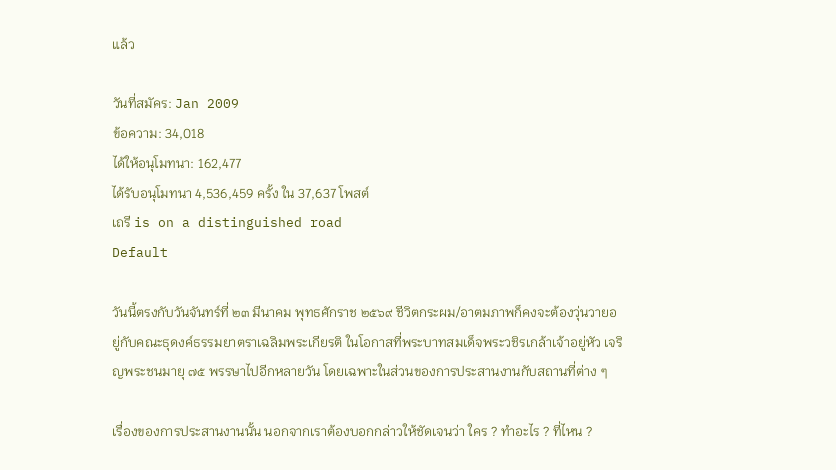แล้ว

วันที่สมัคร: Jan 2009
ข้อความ: 34,018
ได้ให้อนุโมทนา: 162,477
ได้รับอนุโมทนา 4,536,459 ครั้ง ใน 37,637 โพสต์
เถรี is on a distinguished road
Default

วันนี้ตรงกับวันจันทร์ที่ ๒๓ มีนาคม พุทธศักราช ๒๕๖๙ ชีวิตกระผม/อาตมภาพก็คงจะต้องวุ่นวายอยู่กับคณะธุดงค์ธรรมยาตราเฉลิมพระเกียรติ ในโอกาสที่พระบาทสมเด็จพระวชิรเกล้าเจ้าอยู่หัว เจริญพระชนมายุ ๗๕ พรรษาไปอีกหลายวัน โดยเฉพาะในส่วนของการประสานงานกับสถานที่ต่าง ๆ

เรื่องของการประสานงานนั้น นอกจากเราต้องบอกกล่าวให้ชัดเจนว่า ใคร ? ทำอะไร ? ที่ไหน ?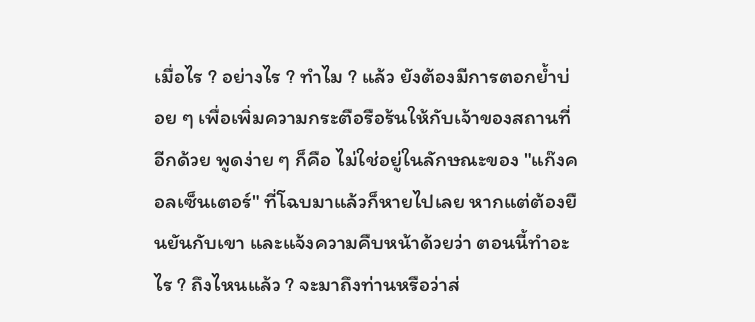เมื่อไร ? อย่างไร ? ทำไม ? แล้ว ยังต้องมีการตอกย้ำบ่อย ๆ เพื่อเพิ่มความกระตือรือร้นให้กับเจ้าของสถานที่อีกด้วย พูดง่าย ๆ ก็คือ ไม่ใช่อยู่ในลักษณะของ "แก๊งคอลเซ็นเตอร์" ที่โฉบมาแล้วก็หายไปเลย หากแต่ต้องยืนยันกับเขา และแจ้งความคืบหน้าด้วยว่า ตอนนี้ทำอะไร ? ถึงไหนแล้ว ? จะมาถึงท่านหรือว่าส่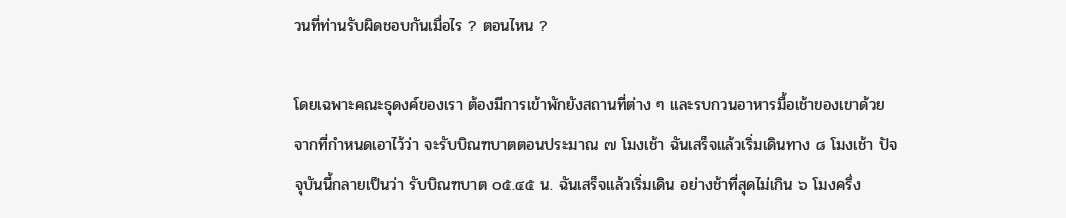วนที่ท่านรับผิดชอบกันเมื่อไร ? ตอนไหน ?

โดยเฉพาะคณะธุดงค์ของเรา ต้องมีการเข้าพักยังสถานที่ต่าง ๆ และรบกวนอาหารมื้อเช้าของเขาด้วย จากที่กำหนดเอาไว้ว่า จะรับบิณฑบาตตอนประมาณ ๗ โมงเช้า ฉันเสร็จแล้วเริ่มเดินทาง ๘ โมงเช้า ปัจจุบันนี้กลายเป็นว่า รับบิณฑบาต ๐๕.๔๕ น. ฉันเสร็จแล้วเริ่มเดิน อย่างช้าที่สุดไม่เกิน ๖ โมงครึ่ง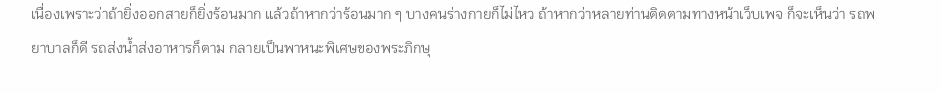เนื่องเพราะว่าถ้ายิ่งออกสายก็ยิ่งร้อนมาก แล้วถ้าหากว่าร้อนมาก ๆ บางคนร่างกายก็ไม่ไหว ถ้าหากว่าหลายท่านติดตามทางหน้าเว็บเพจ ก็จะเห็นว่า รถพยาบาลก็ดี รถส่งน้ำส่งอาหารก็ตาม กลายเป็นพาหนะพิเศษของพระภิกษุ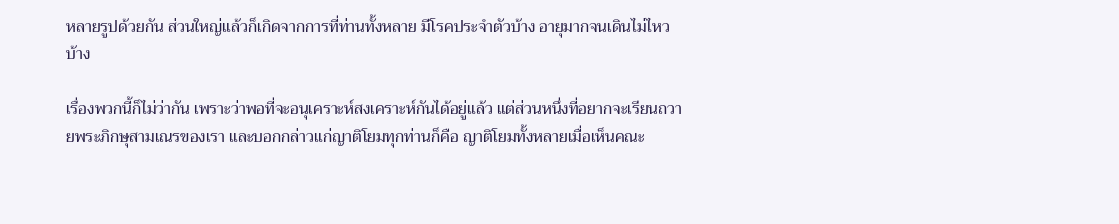หลายรูปด้วยกัน ส่วนใหญ่แล้วก็เกิดจากการที่ท่านทั้งหลาย มีโรคประจำตัวบ้าง อายุมากจนเดินไม่ไหวบ้าง

เรื่องพวกนี้ก็ไม่ว่ากัน เพราะว่าพอที่จะอนุเคราะห์สงเคราะห์กันได้อยู่แล้ว แต่ส่วนหนึ่งที่อยากจะเรียนถวายพระภิกษุสามเณรของเรา และบอกกล่าวแก่ญาติโยมทุกท่านก็คือ ญาติโยมทั้งหลายเมื่อเห็นคณะ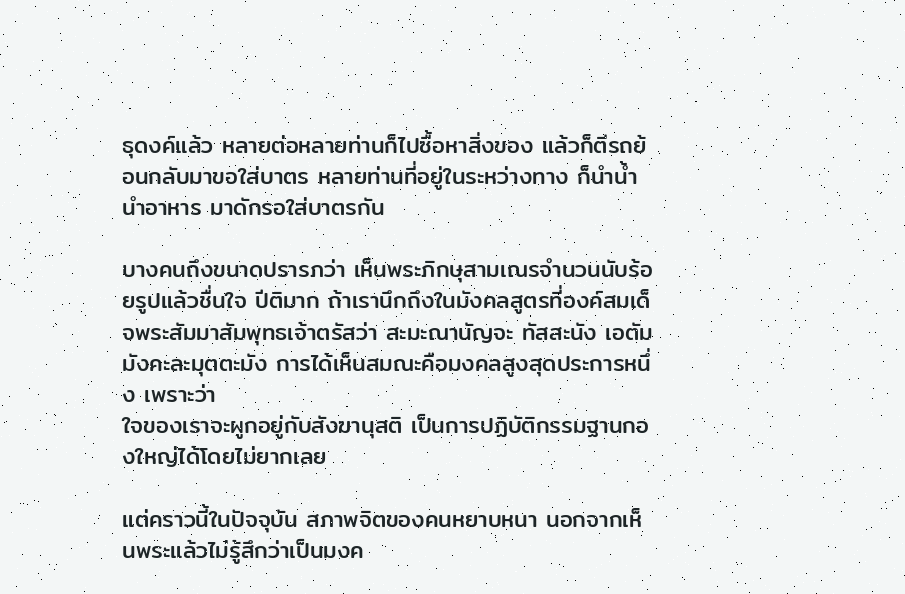ธุดงค์แล้ว หลายต่อหลายท่านก็ไปซื้อหาสิ่งของ แล้วก็ตีรถย้อนกลับมาขอใส่บาตร หลายท่านที่อยู่ในระหว่างทาง ก็นำน้ำ นำอาหาร มาดักรอใส่บาตรกัน

บางคนถึงขนาดปรารภว่า เห็นพระภิกษุสามเณรจำนวนนับร้อยรูปแล้วชื่นใจ ปีติมาก ถ้าเรานึกถึงในมังคลสูตรที่องค์สมเด็จพระสัมมาสัมพุทธเจ้าตรัสว่า สะมะณานัญจะ ทัสสะนัง เอตัมมังคะละมุตตะมัง การได้เห็นสมณะคือมงคลสูงสุดประการหนึ่ง เพราะว่า
ใจของเราจะผูกอยู่กับสังฆานุสติ เป็นการปฏิบัติกรรมฐานกองใหญ่ได้โดยไม่ยากเลย

แต่คราวนี้ในปัจจุบัน สภาพจิตของคนหยาบหนา นอกจากเห็นพระแล้วไม่รู้สึกว่าเป็นมงค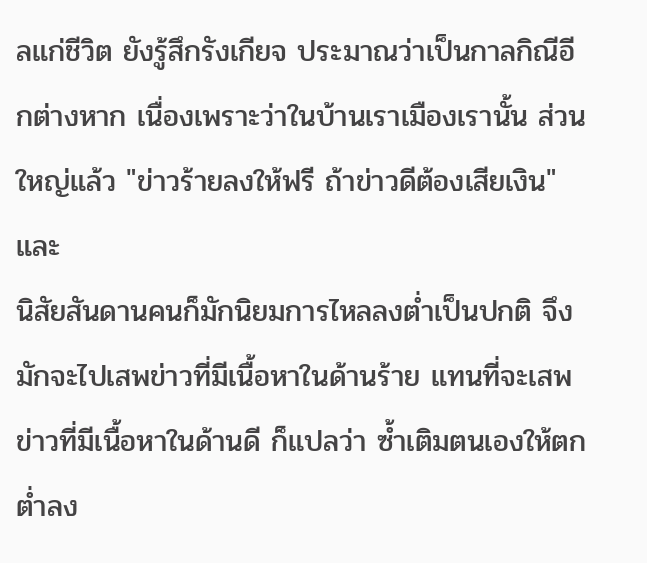ลแก่ชีวิต ยังรู้สึกรังเกียจ ประมาณว่าเป็นกาลกิณีอีกต่างหาก เนื่องเพราะว่าในบ้านเราเมืองเรานั้น ส่วนใหญ่แล้ว "ข่าวร้ายลงให้ฟรี ถ้าข่าวดีต้องเสียเงิน" และ
นิสัยสันดานคนก็มักนิยมการไหลลงต่ำเป็นปกติ จึงมักจะไปเสพข่าวที่มีเนื้อหาในด้านร้าย แทนที่จะเสพข่าวที่มีเนื้อหาในด้านดี ก็แปลว่า ซ้ำเติมตนเองให้ตกต่ำลง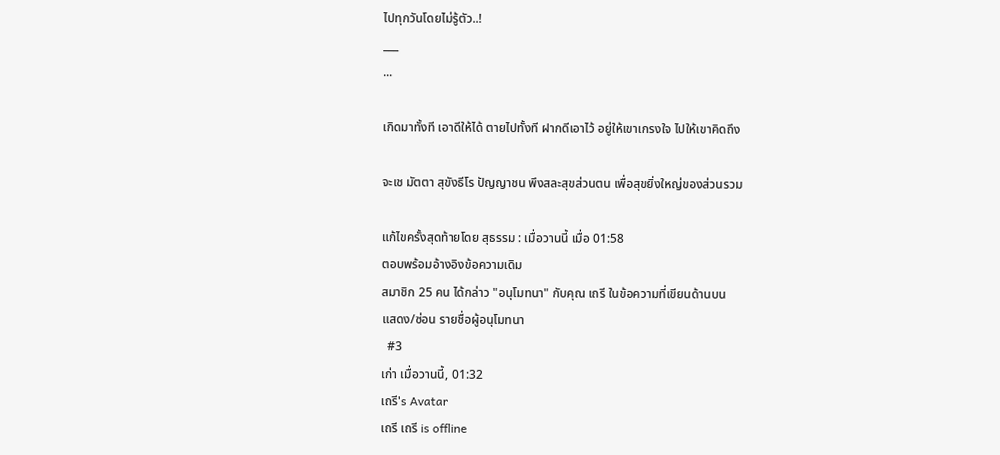ไปทุกวันโดยไม่รู้ตัว..!
___
...

เกิดมาทั้งที เอาดีให้ได้ ตายไปทั้งที ฝากดีเอาไว้ อยู่ให้เขาเกรงใจ ไปให้เขาคิดถึง

จะเช มัตตา สุขังธีโร ปัญญาชน พึงสละสุขส่วนตน เพื่อสุขยิ่งใหญ่ของส่วนรวม

แก้ไขครั้งสุดท้ายโดย สุธรรม : เมื่อวานนี้ เมื่อ 01:58
ตอบพร้อมอ้างอิงข้อความเดิม
สมาชิก 25 คน ได้กล่าว "อนุโมทนา" กับคุณ เถรี ในข้อความที่เขียนด้านบน
แสดง/ซ่อน รายชื่อผู้อนุโมทนา
  #3
เก่า เมื่อวานนี้, 01:32
เถรี's Avatar
เถรี เถรี is offline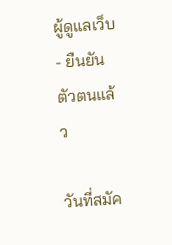ผู้ดูแลเว็บ - ยืนยันตัวตนแล้ว

วันที่สมัค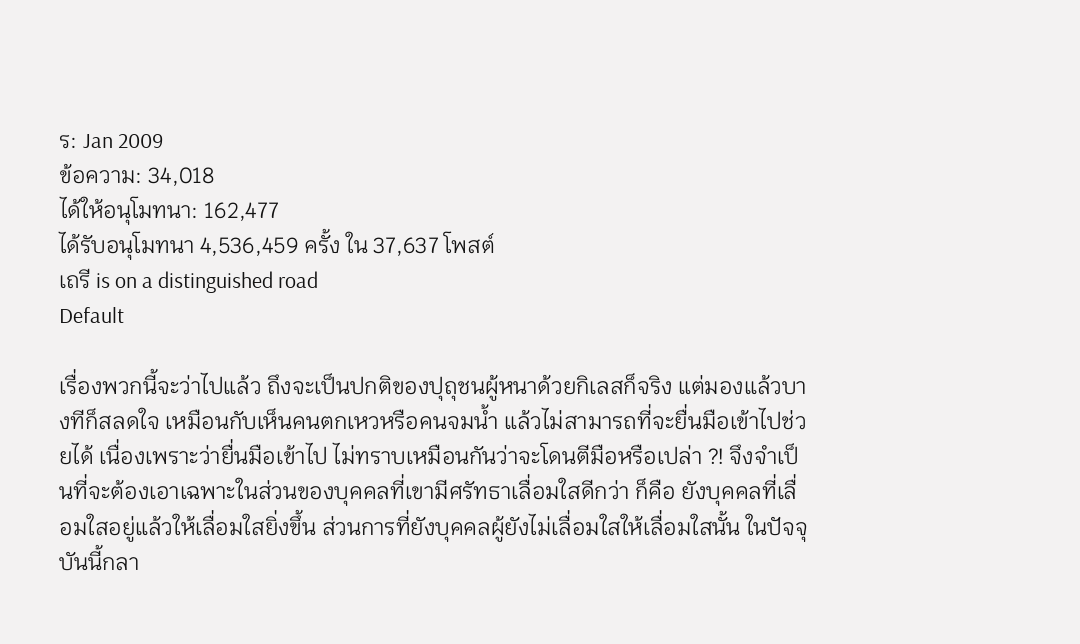ร: Jan 2009
ข้อความ: 34,018
ได้ให้อนุโมทนา: 162,477
ได้รับอนุโมทนา 4,536,459 ครั้ง ใน 37,637 โพสต์
เถรี is on a distinguished road
Default

เรื่องพวกนี้จะว่าไปแล้ว ถึงจะเป็นปกติของปุถุชนผู้หนาด้วยกิเลสก็จริง แต่มองแล้วบางทีก็สลดใจ เหมือนกับเห็นคนตกเหวหรือคนจมน้ำ แล้วไม่สามารถที่จะยื่นมือเข้าไปช่วยได้ เนื่องเพราะว่ายื่นมือเข้าไป ไม่ทราบเหมือนกันว่าจะโดนตีมือหรือเปล่า ?! จึงจำเป็นที่จะต้องเอาเฉพาะในส่วนของบุคคลที่เขามีศรัทธาเลื่อมใสดีกว่า ก็คือ ยังบุคคลที่เลื่อมใสอยู่แล้วให้เลื่อมใสยิ่งขึ้น ส่วนการที่ยังบุคคลผู้ยังไม่เลื่อมใสให้เลื่อมใสนั้น ในปัจจุบันนี้กลา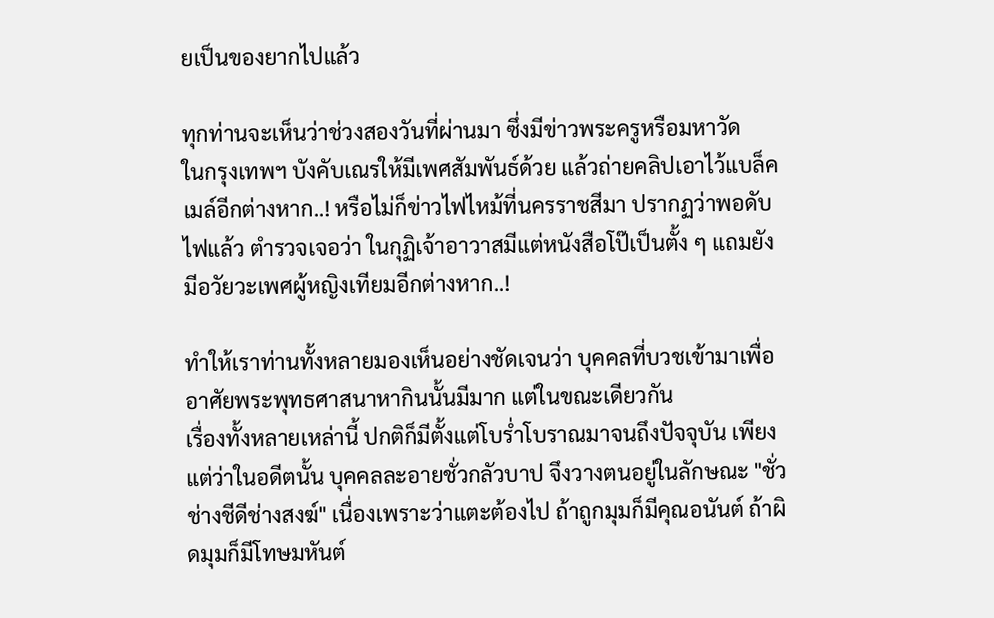ยเป็นของยากไปแล้ว

ทุกท่านจะเห็นว่าช่วงสองวันที่ผ่านมา ซึ่งมีข่าวพระครูหรือมหาวัด
ในกรุงเทพฯ บังคับเณรให้มีเพศสัมพันธ์ด้วย แล้วถ่ายคลิปเอาไว้แบล็คเมล์อีกต่างหาก..! หรือไม่ก็ข่าวไฟไหม้ที่นครราชสีมา ปรากฏว่าพอดับไฟแล้ว ตำรวจเจอว่า ในกุฏิเจ้าอาวาสมีแต่หนังสือโป๊เป็นตั้ง ๆ แถมยังมีอวัยวะเพศผู้หญิงเทียมอีกต่างหาก..!

ทำให้เราท่านทั้งหลายมองเห็นอย่างชัดเจนว่า บุคคลที่บวชเข้ามาเพื่ออาศัยพระพุทธศาสนาหากินนั้นมีมาก แต่ในขณะเดียวกัน
เรื่องทั้งหลายเหล่านี้ ปกติก็มีตั้งแต่โบร่ำโบราณมาจนถึงปัจจุบัน เพียงแต่ว่าในอดีตนั้น บุคคลละอายชั่วกลัวบาป จึงวางตนอยู่ในลักษณะ "ชั่วช่างชีดีช่างสงฆ์" เนื่องเพราะว่าแตะต้องไป ถ้าถูกมุมก็มีคุณอนันต์ ถ้าผิดมุมก็มีโทษมหันต์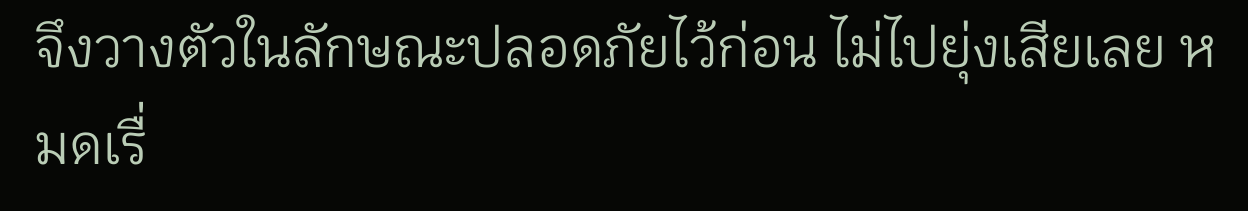จึงวางตัวในลักษณะปลอดภัยไว้ก่อน ไม่ไปยุ่งเสียเลย หมดเรื่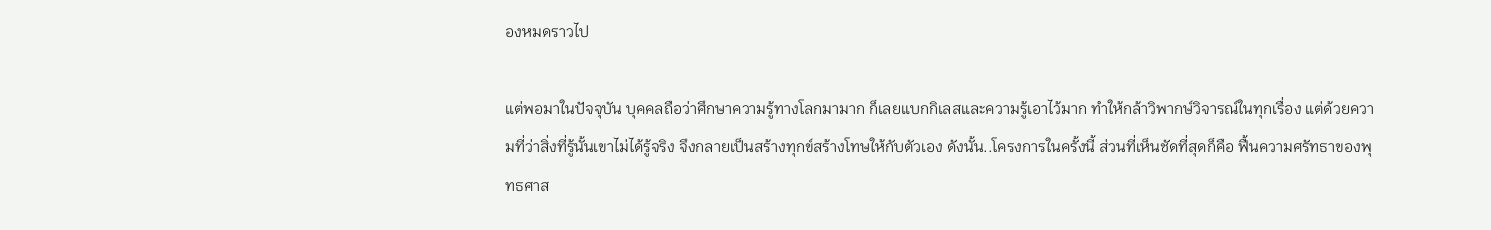องหมดราวไป

แต่พอมาในปัจจุบัน บุคคลถือว่าศึกษาความรู้ทางโลกมามาก ก็เลยแบกกิเลสและความรู้เอาไว้มาก ทำให้กล้าวิพากษ์วิจารณ์ในทุกเรื่อง แต่ด้วยความที่ว่าสิ่งที่รู้นั้นเขาไม่ได้รู้จริง จึงกลายเป็นสร้างทุกข์สร้างโทษให้กับตัวเอง ดังนั้น..โครงการในครั้งนี้ ส่วนที่เห็นชัดที่สุดก็คือ ฟื้นความศรัทธาของพุทธศาส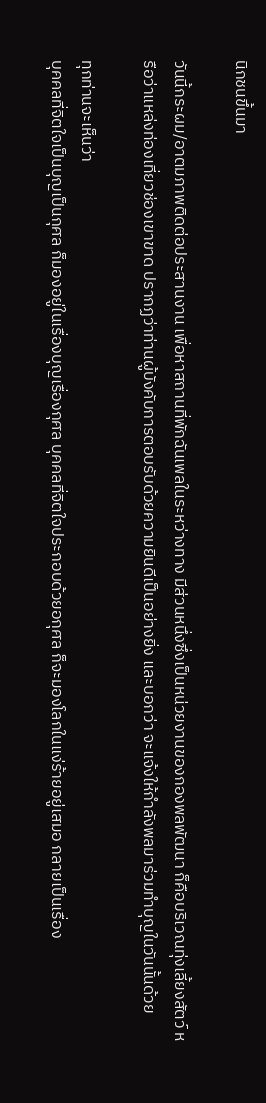นิกชนขึ้นมา

วันนี้กระผม/อาตมภาพติดต่อประสานงาน เพื่อหาสถานที่พักฉันเพลในระหว่างทาง มีส่วนหนึ่งซึ่งเป็นหน่วยงานของกองพลพัฒนา ก็คือบริเวณทุ่งเลี้ยงสัตว์ หรือว่าแหล่งท่องเที่ยวช่องเขาขาด ปรากฏว่าท่านผู้บังคับการตอบรับด้วยความยินดีเป็นอย่างยิ่ง และบอกว่า จะแจ้งให้กำลังพลมาร่วมทำบุญในวันนั้นด้วย

ทุกท่านจะเห็นว่า
บุคคลที่จิตใจเป็นบุญเป็นกุศล ก็มองอยู่ในเรื่องบุญเรื่องกุศล บุคคลที่จิตใจประกอบด้วยอกุศล ก็จะมองโลกในแง่ร้ายอยู่เสมอ กลายเป็นเรื่อง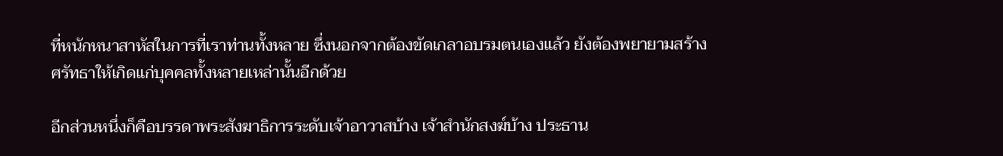ที่หนักหนาสาหัสในการที่เราท่านทั้งหลาย ซึ่งนอกจากต้องขัดเกลาอบรมตนเองแล้ว ยังต้องพยายามสร้างศรัทธาให้เกิดแก่บุคคลทั้งหลายเหล่านั้นอีกด้วย

อีกส่วนหนึ่งก็คือบรรดาพระสังฆาธิการระดับเจ้าอาวาสบ้าง เจ้าสำนักสงฆ์บ้าง ประธาน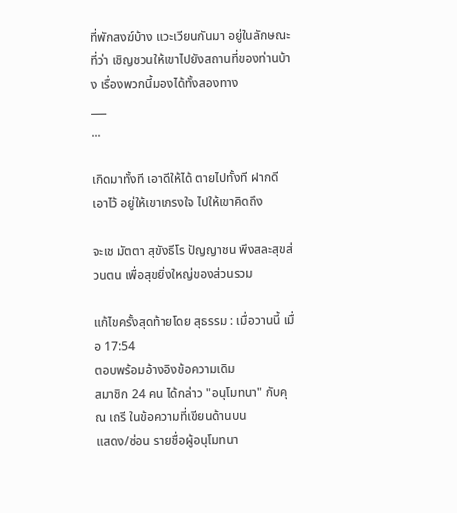ที่พักสงฆ์บ้าง แวะเวียนกันมา อยู่ในลักษณะที่ว่า เชิญชวนให้เขาไปยังสถานที่ของท่านบ้าง เรื่องพวกนี้มองได้ทั้งสองทาง
___
...

เกิดมาทั้งที เอาดีให้ได้ ตายไปทั้งที ฝากดีเอาไว้ อยู่ให้เขาเกรงใจ ไปให้เขาคิดถึง

จะเช มัตตา สุขังธีโร ปัญญาชน พึงสละสุขส่วนตน เพื่อสุขยิ่งใหญ่ของส่วนรวม

แก้ไขครั้งสุดท้ายโดย สุธรรม : เมื่อวานนี้ เมื่อ 17:54
ตอบพร้อมอ้างอิงข้อความเดิม
สมาชิก 24 คน ได้กล่าว "อนุโมทนา" กับคุณ เถรี ในข้อความที่เขียนด้านบน
แสดง/ซ่อน รายชื่อผู้อนุโมทนา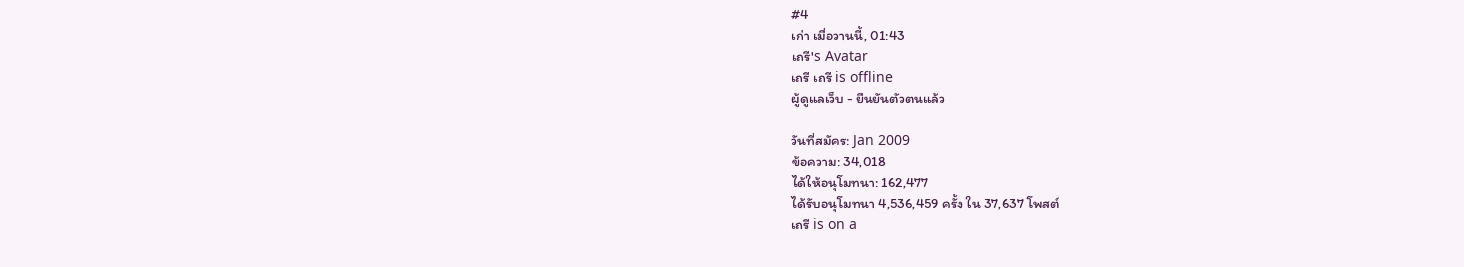#4
เก่า เมื่อวานนี้, 01:43
เถรี's Avatar
เถรี เถรี is offline
ผู้ดูแลเว็บ - ยืนยันตัวตนแล้ว

วันที่สมัคร: Jan 2009
ข้อความ: 34,018
ได้ให้อนุโมทนา: 162,477
ได้รับอนุโมทนา 4,536,459 ครั้ง ใน 37,637 โพสต์
เถรี is on a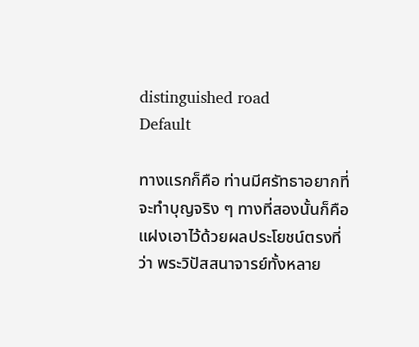distinguished road
Default

ทางแรกก็คือ ท่านมีศรัทธาอยากที่จะทำบุญจริง ๆ ทางที่สองนั้นก็คือ แฝงเอาไว้ด้วยผลประโยชน์ตรงที่ว่า พระวิปัสสนาจารย์ทั้งหลาย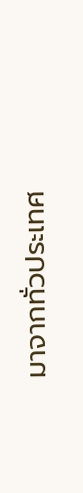มาจากทั่วประเทศ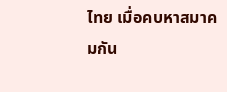ไทย เมื่อคบหาสมาคมกัน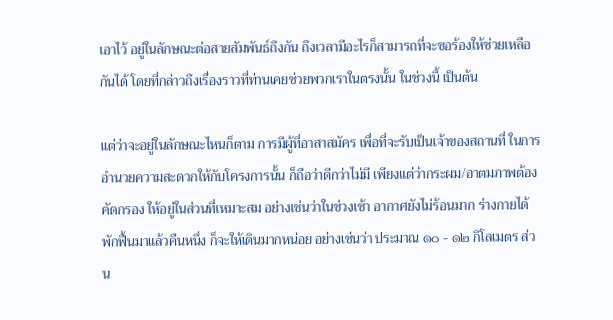เอาไว้ อยู่ในลักษณะต่อสายสัมพันธ์ถึงกัน ถึงเวลามีอะไรก็สามารถที่จะขอร้องให้ช่วยเหลือกันได้ โดยที่กล่าวถึงเรื่องราวที่ท่านเคยช่วยพวกเราในตรงนั้น ในช่วงนี้ เป็นต้น

แต่ว่าจะอยู่ในลักษณะไหนก็ตาม การมีผู้ที่อาสาสมัคร เพื่อที่จะรับเป็นเจ้าของสถานที่ ในการอำนวยความสะดวกให้กับโครงการนั้น ก็ถือว่าดีกว่าไม่มี เพียงแต่ว่ากระผม/อาตมภาพต้องคัดกรอง ให้อยู่ในส่วนที่เหมาะสม อย่างเช่นว่าในช่วงเช้า อากาศยังไม่ร้อนมาก ร่างกายได้พักฟื้นมาแล้วคืนหนึ่ง ก็จะให้เดินมากหน่อย อย่างเช่นว่า ประมาณ ๑๐ - ๑๒ กิโลเมตร ส่วน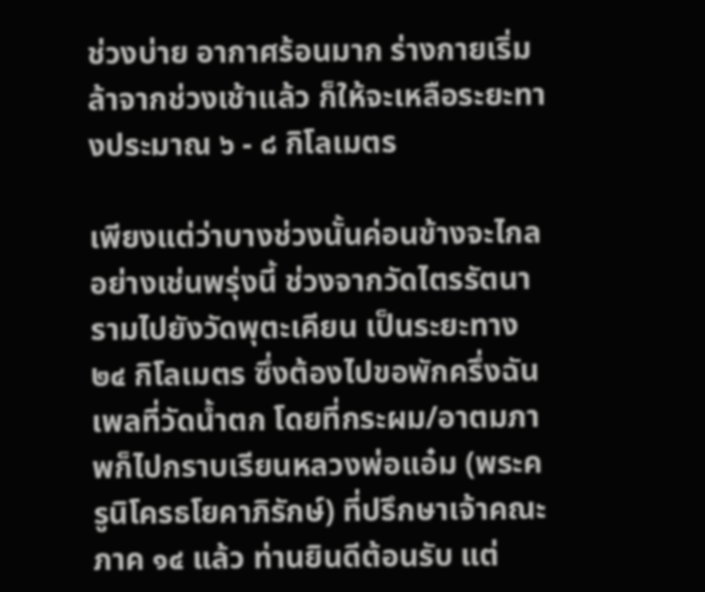ช่วงบ่าย อากาศร้อนมาก ร่างกายเริ่มล้าจากช่วงเช้าแล้ว ก็ให้จะเหลือระยะทางประมาณ ๖ - ๘ กิโลเมตร

เพียงแต่ว่าบางช่วงนั้นค่อนข้างจะไกล อย่างเช่นพรุ่งนี้ ช่วงจากวัดไตรรัตนารามไปยังวัดพุตะเคียน เป็นระยะทาง ๒๔ กิโลเมตร ซึ่งต้องไปขอพักครึ่งฉันเพลที่วัดน้ำตก โดยที่กระผม/อาตมภาพก็ไปกราบเรียนหลวงพ่อแอ๋ม (พระครูนิโครธโยคาภิรักษ์) ที่ปรึกษาเจ้าคณะภาค ๑๔ แล้ว ท่านยินดีต้อนรับ แต่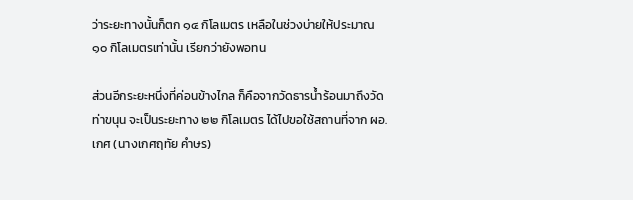ว่าระยะทางนั้นก็ตก ๑๔ กิโลเมตร เหลือในช่วงบ่ายให้ประมาณ ๑๐ กิโลเมตรเท่านั้น เรียกว่ายังพอทน

ส่วนอีกระยะหนึ่งที่ค่อนข้างไกล ก็คือจากวัดธารน้ำร้อนมาถึงวัดท่าขนุน จะเป็นระยะทาง ๒๒ กิโลเมตร ได้ไปขอใช้สถานที่จาก ผอ.เกศ (นางเกศฤทัย คำษร)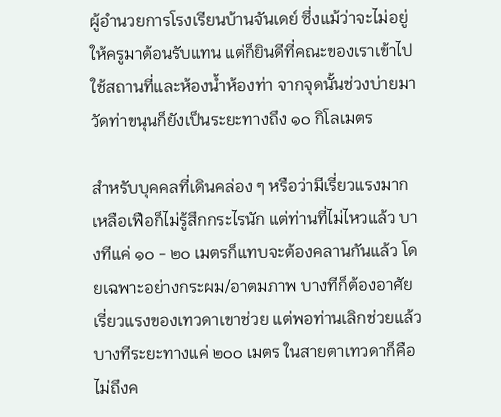ผู้อำนวยการโรงเรียนบ้านจันเดย์ ซึ่งแม้ว่าจะไม่อยู่ ให้ครูมาต้อนรับแทน แต่ก็ยินดีที่คณะของเราเข้าไปใช้สถานที่และห้องน้ำห้องท่า จากจุดนั้นช่วงบ่ายมาวัดท่าขนุนก็ยังเป็นระยะทางถึง ๑๐ กิโลเมตร

สำหรับบุคคลที่เดินคล่อง ๆ หรือว่ามีเรี่ยวแรงมากเหลือเฟือก็ไม่รู้สึกกระไรนัก แต่ท่านที่ไม่ไหวแล้ว บางทีแค่ ๑๐ - ๒๐ เมตรก็แทบจะต้องคลานกันแล้ว โดยเฉพาะอย่างกระผม/อาตมภาพ บางทีก็ต้องอาศัยเรี่ยวแรงของเทวดาเขาช่วย แต่พอท่านเลิกช่วยแล้ว บางทีระยะทางแค่ ๒๐๐ เมตร ในสายตาเทวดาก็คือไม่ถึงค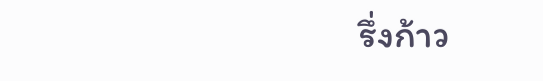รึ่งก้าว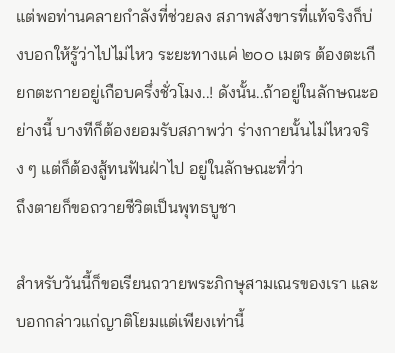แต่พอท่านคลายกำลังที่ช่วยลง สภาพสังขารที่แท้จริงก็บ่งบอกให้รู้ว่าไปไม่ไหว ระยะทางแค่ ๒๐๐ เมตร ต้องตะเกียกตะกายอยู่เกือบครึ่งชั่วโมง..! ดังนั้น..ถ้าอยู่ในลักษณะอย่างนี้ บางทีก็ต้องยอมรับสภาพว่า ร่างกายนั้นไม่ไหวจริง ๆ แต่ก็ต้องสู้ทนฟันฝ่าไป อยู่ในลักษณะที่ว่า
ถึงตายก็ขอถวายชีวิตเป็นพุทธบูชา

สำหรับวันนี้ก็ขอเรียนถวายพระภิกษุสามเณรของเรา และบอกกล่าวแก่ญาติโยมแต่เพียงเท่านี้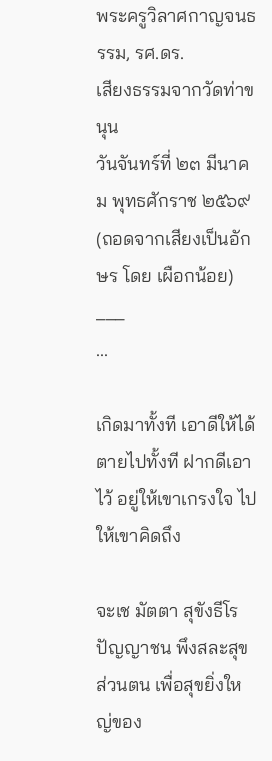พระครูวิลาศกาญจนธรรม, รศ.ดร.
เสียงธรรมจากวัดท่าขนุน
วันจันทร์ที่ ๒๓ มีนาคม พุทธศักราช ๒๕๖๙
(ถอดจากเสียงเป็นอักษร โดย เผือกน้อย)
___
...

เกิดมาทั้งที เอาดีให้ได้ ตายไปทั้งที ฝากดีเอาไว้ อยู่ให้เขาเกรงใจ ไปให้เขาคิดถึง

จะเช มัตตา สุขังธีโร ปัญญาชน พึงสละสุขส่วนตน เพื่อสุขยิ่งใหญ่ของ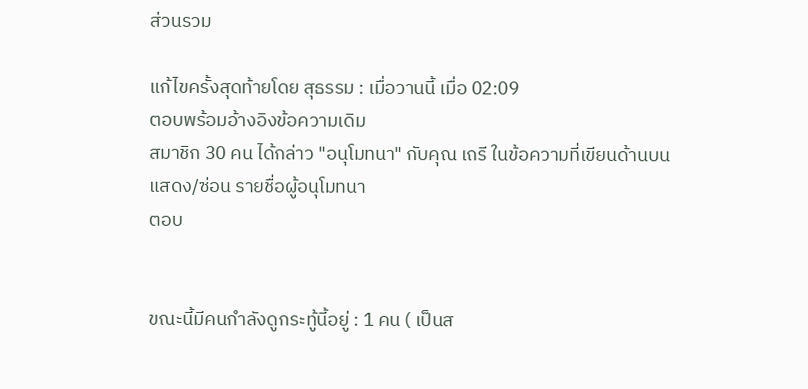ส่วนรวม

แก้ไขครั้งสุดท้ายโดย สุธรรม : เมื่อวานนี้ เมื่อ 02:09
ตอบพร้อมอ้างอิงข้อความเดิม
สมาชิก 30 คน ได้กล่าว "อนุโมทนา" กับคุณ เถรี ในข้อความที่เขียนด้านบน
แสดง/ซ่อน รายชื่อผู้อนุโมทนา
ตอบ


ขณะนี้มีคนกำลังดูกระทู้นี้อยู่ : 1 คน ( เป็นส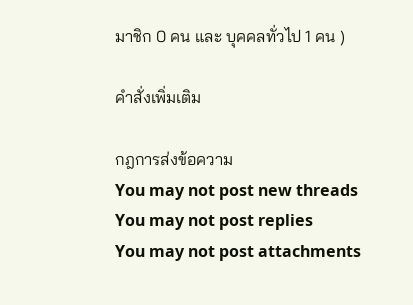มาชิก 0 คน และ บุคคลทั่วไป 1 คน )

คำสั่งเพิ่มเติม

กฎการส่งข้อความ
You may not post new threads
You may not post replies
You may not post attachments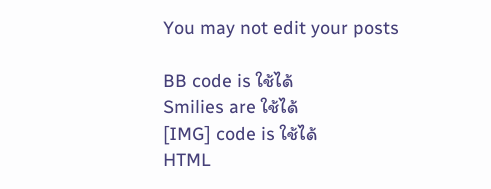You may not edit your posts

BB code is ใช้ได้
Smilies are ใช้ได้
[IMG] code is ใช้ได้
HTML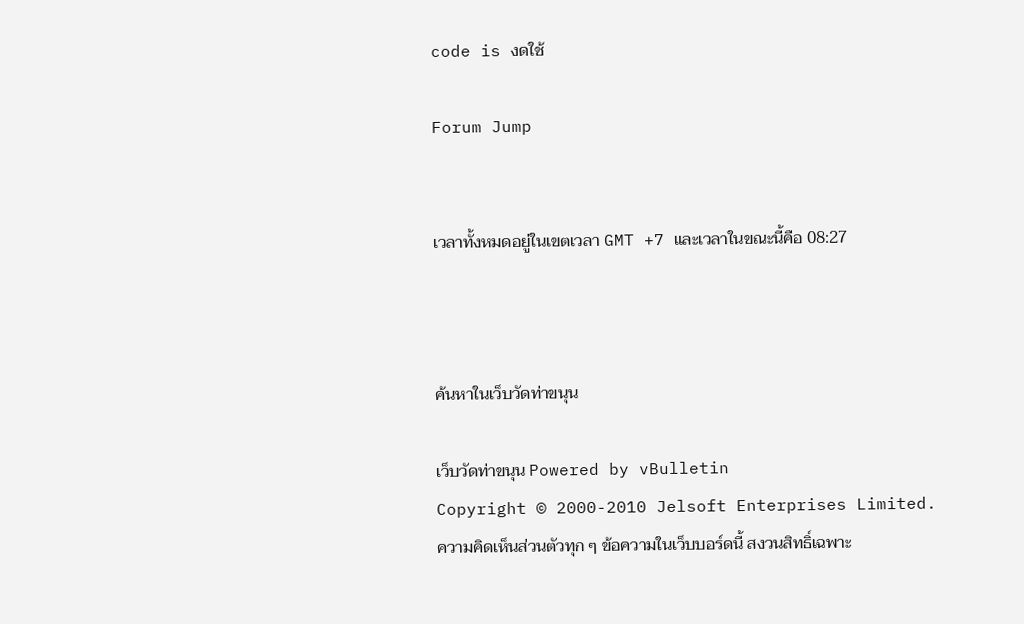code is งดใช้

Forum Jump


เวลาทั้งหมดอยู่ในเขตเวลา GMT +7 และเวลาในขณะนี้คือ 08:27



ค้นหาในเว็บวัดท่าขนุน

เว็บวัดท่าขนุน Powered by vBulletin
Copyright © 2000-2010 Jelsoft Enterprises Limited.
ความคิดเห็นส่วนตัวทุก ๆ ข้อความในเว็บบอร์ดนี้ สงวนสิทธิ์เฉพาะ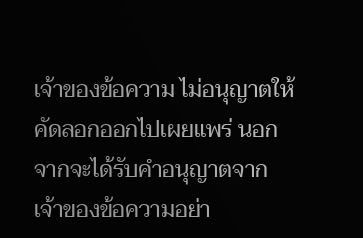เจ้าของข้อความ ไม่อนุญาตให้คัดลอกออกไปเผยแพร่ นอกจากจะได้รับคำอนุญาตจากเจ้าของข้อความอย่า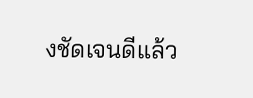งชัดเจนดีแล้ว